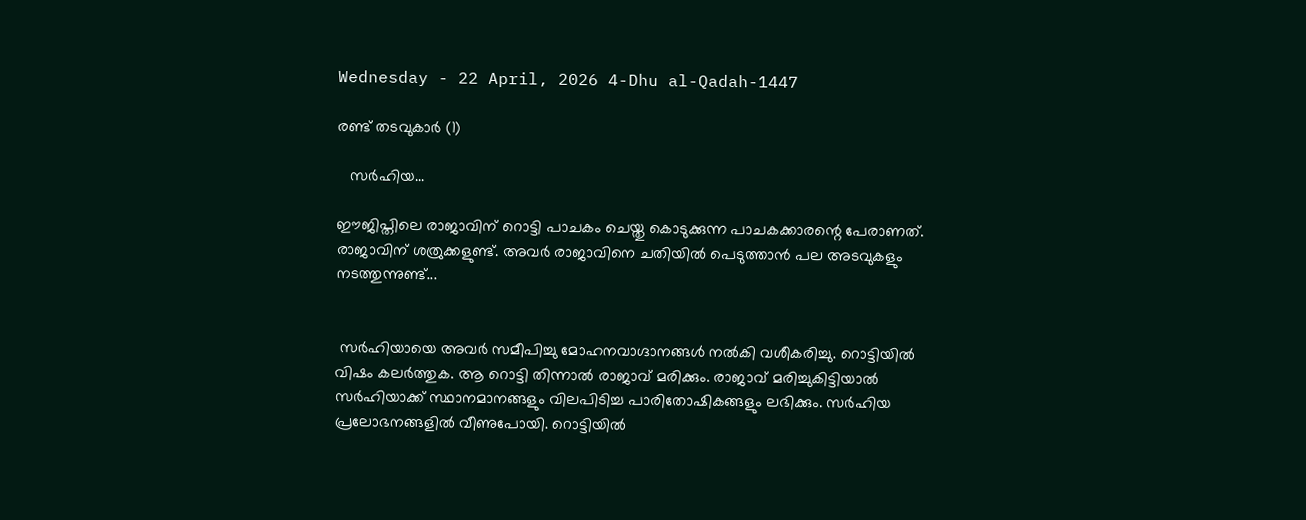Wednesday - 22 April, 2026 4-Dhu al-Qadah-1447

രണ്ട് തടവുകാർ (1)

   സർഹിയ...

ഈജിപ്തിലെ രാജാവിന് റൊട്ടി പാചകം ചെയ്തു കൊടുക്കുന്ന പാചകക്കാരന്റെ പേരാണത്. രാജാവിന് ശത്രുക്കളുണ്ട്. അവർ രാജാവിനെ ചതിയിൽ പെടുത്താൻ പല അടവുകളും നടത്തുന്നുണ്ട്...


 സർഹിയായെ അവർ സമീപിച്ചു മോഹനവാഗ്ദാനങ്ങൾ നൽകി വശീകരിച്ചു. റൊട്ടിയിൽ വിഷം കലർത്തുക. ആ റൊട്ടി തിന്നാൽ രാജാവ് മരിക്കും. രാജാവ് മരിച്ചുകിട്ടിയാൽ സർഹിയാക്ക് സ്ഥാനമാനങ്ങളും വിലപിടിച്ച പാരിതോഷികങ്ങളും ലഭിക്കും. സർഹിയ പ്രലോഭനങ്ങളിൽ വീണുപോയി. റൊട്ടിയിൽ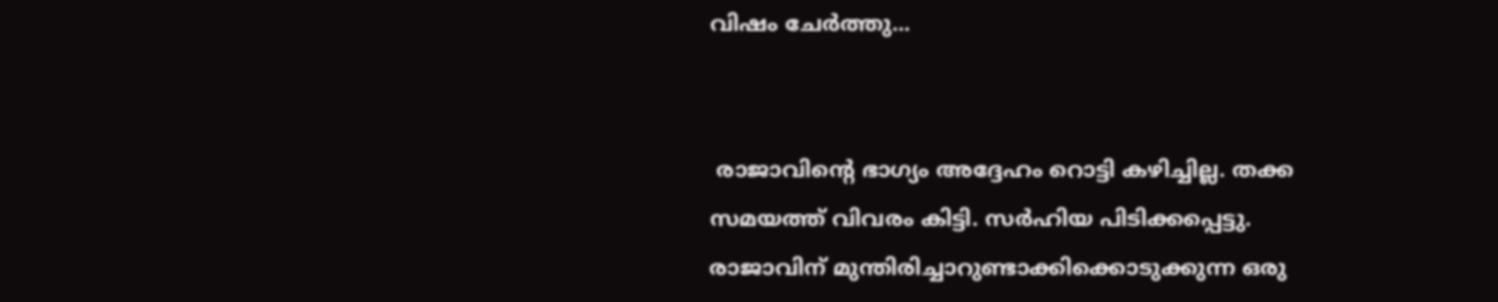വിഷം ചേർത്തു...


 രാജാവിന്റെ ഭാഗ്യം അദ്ദേഹം റൊട്ടി കഴിച്ചില്ല. തക്ക സമയത്ത് വിവരം കിട്ടി. സർഹിയ പിടിക്കപ്പെട്ടു. രാജാവിന് മുന്തിരിച്ചാറുണ്ടാക്കിക്കൊടുക്കുന്ന ഒരു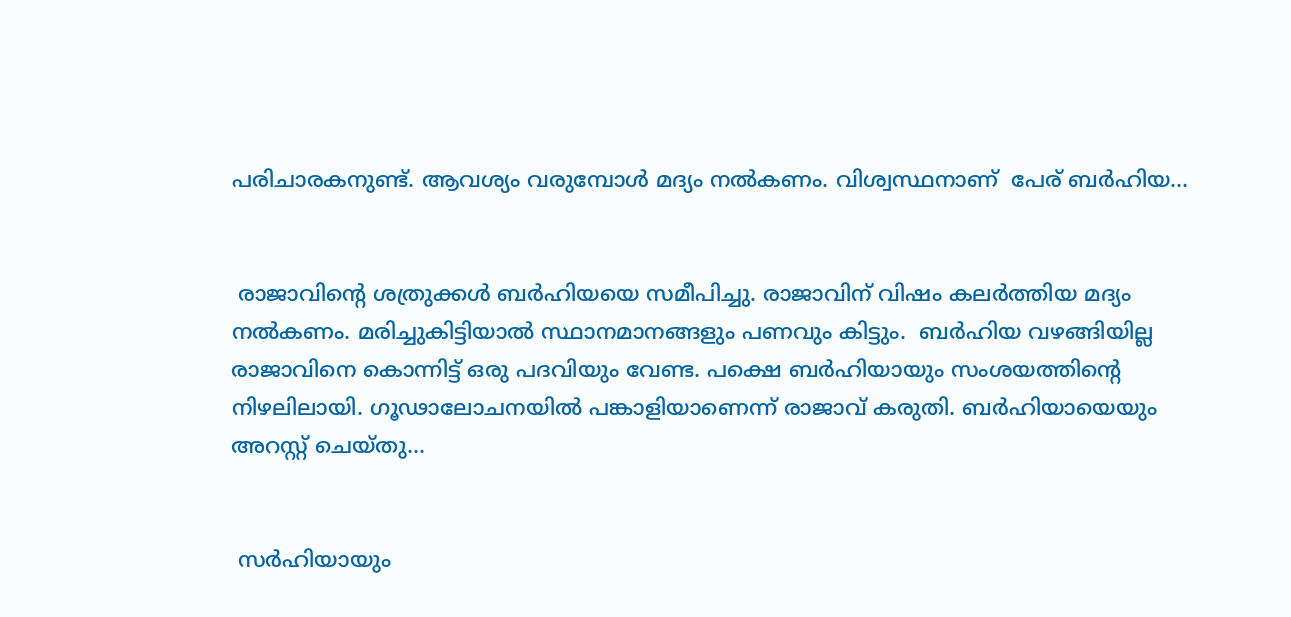പരിചാരകനുണ്ട്. ആവശ്യം വരുമ്പോൾ മദ്യം നൽകണം. വിശ്വസ്ഥനാണ്  പേര് ബർഹിയ...


 രാജാവിന്റെ ശത്രുക്കൾ ബർഹിയയെ സമീപിച്ചു. രാജാവിന് വിഷം കലർത്തിയ മദ്യം നൽകണം. മരിച്ചുകിട്ടിയാൽ സ്ഥാനമാനങ്ങളും പണവും കിട്ടും.  ബർഹിയ വഴങ്ങിയില്ല രാജാവിനെ കൊന്നിട്ട് ഒരു പദവിയും വേണ്ട. പക്ഷെ ബർഹിയായും സംശയത്തിന്റെ നിഴലിലായി. ഗൂഢാലോചനയിൽ പങ്കാളിയാണെന്ന് രാജാവ് കരുതി. ബർഹിയായെയും അറസ്റ്റ് ചെയ്തു...


 സർഹിയായും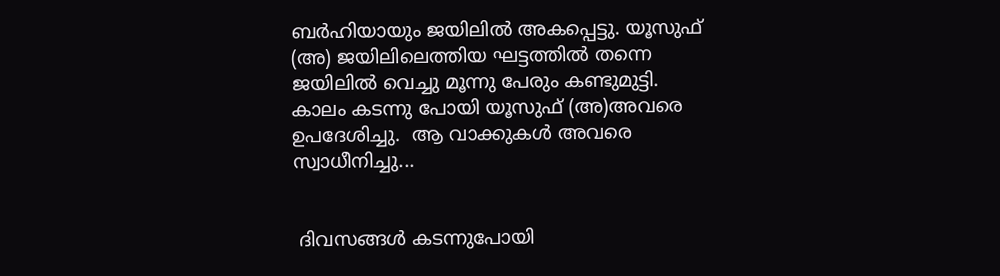ബർഹിയായും ജയിലിൽ അകപ്പെട്ടു. യൂസുഫ് (അ) ജയിലിലെത്തിയ ഘട്ടത്തിൽ തന്നെ  ജയിലിൽ വെച്ചു മൂന്നു പേരും കണ്ടുമുട്ടി. കാലം കടന്നു പോയി യൂസുഫ് (അ)അവരെ ഉപദേശിച്ചു.  ആ വാക്കുകൾ അവരെ സ്വാധീനിച്ചു...


 ദിവസങ്ങൾ കടന്നുപോയി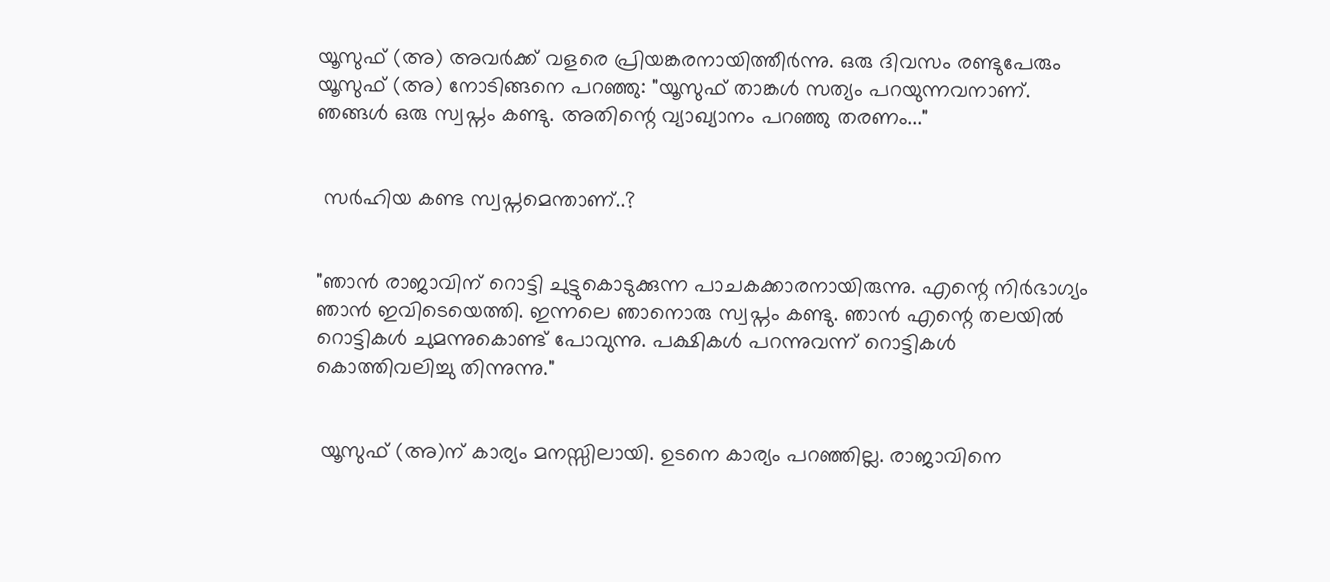യൂസുഫ് (അ) അവർക്ക് വളരെ പ്രിയങ്കരനായിത്തീർന്നു. ഒരു ദിവസം രണ്ടുപേരും യൂസുഫ് (അ) നോടിങ്ങനെ പറഞ്ഞു: "യൂസുഫ് താങ്കൾ സത്യം പറയുന്നവനാണ്. ഞങ്ങൾ ഒരു സ്വപ്നം കണ്ടു. അതിന്റെ വ്യാഖ്യാനം പറഞ്ഞു തരണം..."


 സർഹിയ കണ്ട സ്വപ്നമെന്താണ്..?


"ഞാൻ രാജാവിന് റൊട്ടി ചുട്ടുകൊടുക്കുന്ന പാചകക്കാരനായിരുന്നു. എന്റെ നിർഭാഗ്യം ഞാൻ ഇവിടെയെത്തി. ഇന്നലെ ഞാനൊരു സ്വപ്നം കണ്ടു. ഞാൻ എന്റെ തലയിൽ റൊട്ടികൾ ചുമന്നുകൊണ്ട് പോവുന്നു. പക്ഷികൾ പറന്നുവന്ന് റൊട്ടികൾ കൊത്തിവലിച്ചു തിന്നുന്നു."


 യൂസുഫ് (അ)ന് കാര്യം മനസ്സിലായി. ഉടനെ കാര്യം പറഞ്ഞില്ല. രാജാവിനെ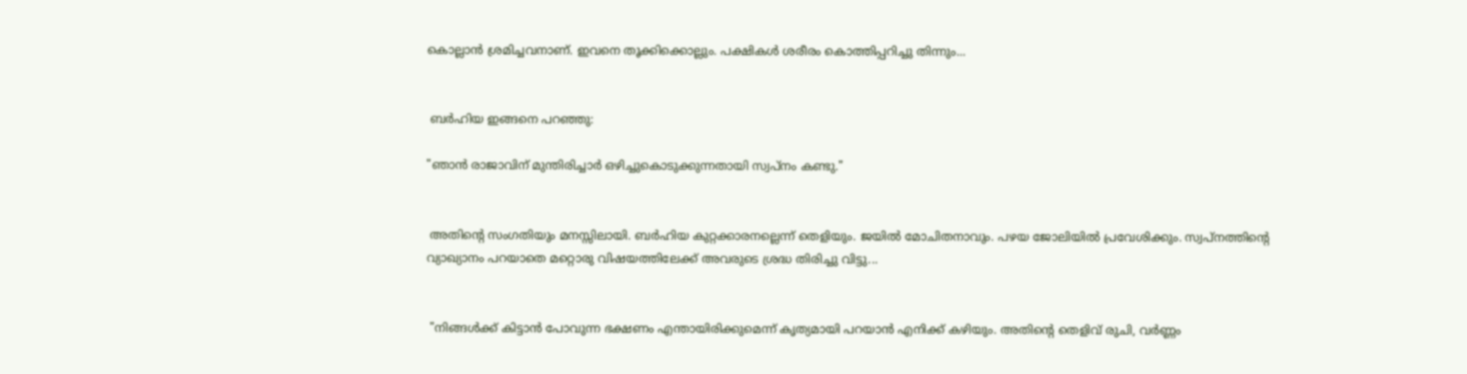കൊല്ലാൻ ശ്രമിച്ചവനാണ്. ഇവനെ തൂക്കിക്കൊല്ലും. പക്ഷികൾ ശരീരം കൊത്തിപ്പറിച്ചു തിന്നും...


 ബർഹിയ ഇങ്ങനെ പറഞ്ഞു:

"ഞാൻ രാജാവിന് മുന്തിരിച്ചാർ ഒഴിച്ചുകൊടുക്കുന്നതായി സ്വപ്നം കണ്ടു."


 അതിന്റെ സംഗതിയും മനസ്സിലായി. ബർഹിയ കുറ്റക്കാരനല്ലെന്ന് തെളിയും. ജയിൽ മോചിതനാവും. പഴയ ജോലിയിൽ പ്രവേശിക്കും. സ്വപ്നത്തിന്റെ വ്യാഖ്യാനം പറയാതെ മറ്റൊരു വിഷയത്തിലേക്ക് അവരുടെ ശ്രദ്ധ തിരിച്ചു വിട്ടു...


 "നിങ്ങൾക്ക് കിട്ടാൻ പോവുന്ന ഭക്ഷണം എന്തായിരിക്കുമെന്ന് കൃത്യമായി പറയാൻ എനിക്ക് കഴിയും. അതിന്റെ തെളിവ് രുചി, വർണ്ണം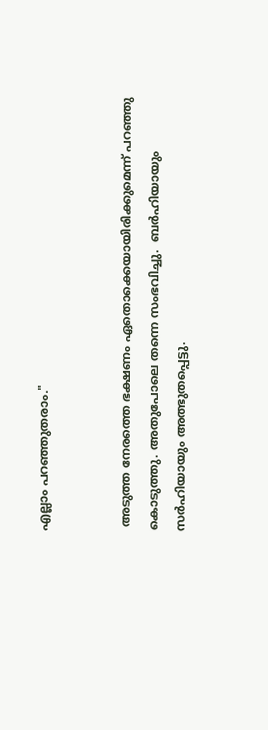എല്ലാം പറഞ്ഞുതരാം."


 അടുത്ത നേരത്തെ ഭക്ഷണം ഏതൊക്കെയായിരിക്കുമെന്ന് പറഞ്ഞു കൊടുത്തു. അതുപോലെ തന്നെ സംഭവിച്ചു.  ബർഹിയായും സർഹിയായും അത്ഭുതപ്പെട്ടു.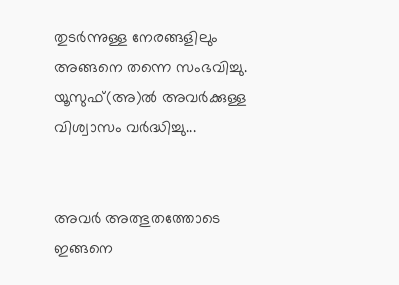തുടർന്നുള്ള നേരങ്ങളിലും അങ്ങനെ തന്നെ സംഭവിച്ചു. യൂസുഫ്(അ)ൽ അവർക്കുള്ള വിശ്വാസം വർദ്ധിച്ചു...


അവർ അത്ഭുതത്തോടെ ഇങ്ങനെ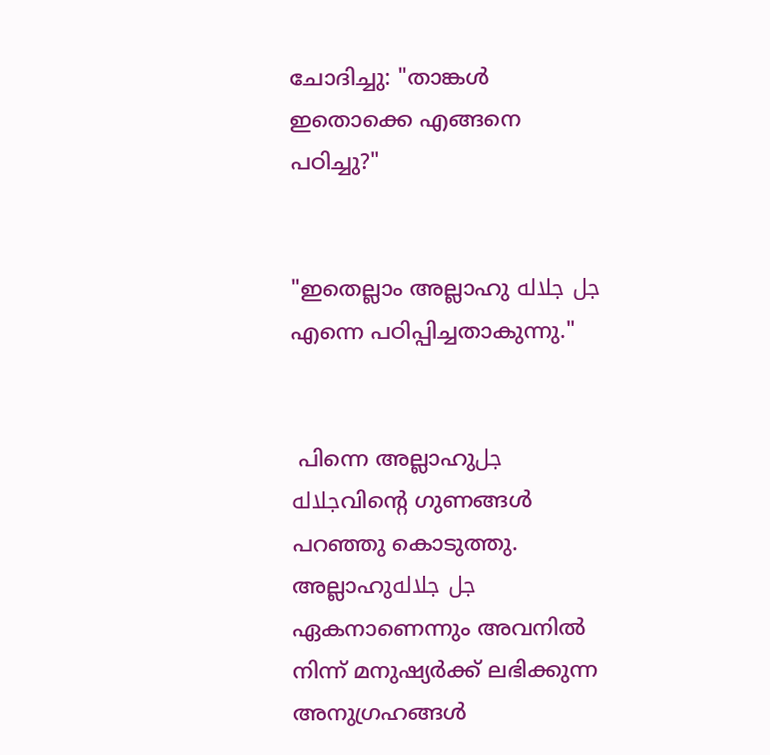ചോദിച്ചു: "താങ്കൾ ഇതൊക്കെ എങ്ങനെ പഠിച്ചു?"


"ഇതെല്ലാം അല്ലാഹു جل جلاله എന്നെ പഠിപ്പിച്ചതാകുന്നു."


 പിന്നെ അല്ലാഹുجل جلالهവിന്റെ ഗുണങ്ങൾ പറഞ്ഞു കൊടുത്തു. അല്ലാഹുجل جلاله ഏകനാണെന്നും അവനിൽ നിന്ന് മനുഷ്യർക്ക് ലഭിക്കുന്ന അനുഗ്രഹങ്ങൾ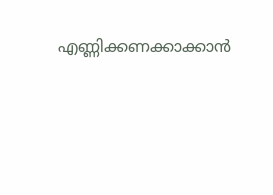എണ്ണിക്കണക്കാക്കാൻ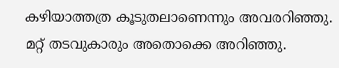കഴിയാത്തത്ര കൂടുതലാണെന്നും അവരറിഞ്ഞു. മറ്റ് തടവുകാരും അതൊക്കെ അറിഞ്ഞു.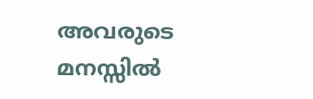അവരുടെ മനസ്സിൽ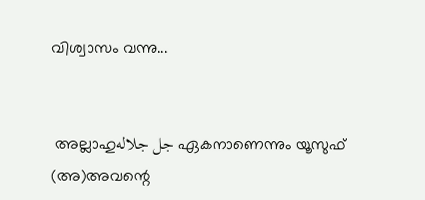വിശ്വാസം വന്നു...


 അല്ലാഹുجل جلاله ഏകനാണെന്നും യൂസുഫ് (അ)അവന്റെ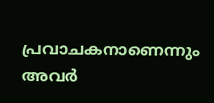പ്രവാചകനാണെന്നും അവർ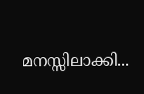മനസ്സിലാക്കി...